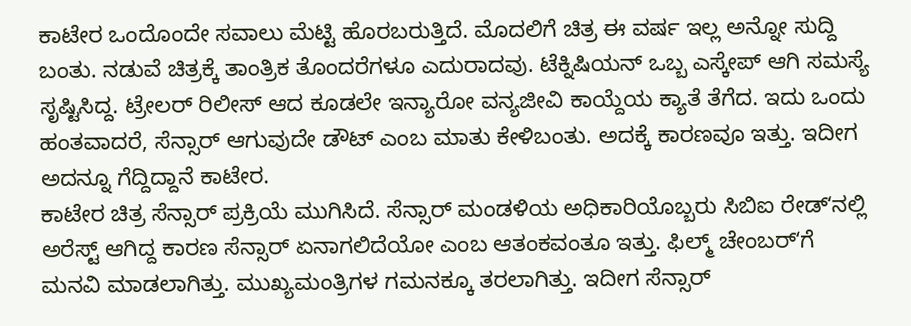ಕಾಟೇರ ಒಂದೊಂದೇ ಸವಾಲು ಮೆಟ್ಟಿ ಹೊರಬರುತ್ತಿದೆ. ಮೊದಲಿಗೆ ಚಿತ್ರ ಈ ವರ್ಷ ಇಲ್ಲ ಅನ್ನೋ ಸುದ್ದಿ ಬಂತು. ನಡುವೆ ಚಿತ್ರಕ್ಕೆ ತಾಂತ್ರಿಕ ತೊಂದರೆಗಳೂ ಎದುರಾದವು. ಟೆಕ್ನಿಷಿಯನ್ ಒಬ್ಬ ಎಸ್ಕೇಪ್ ಆಗಿ ಸಮಸ್ಯೆ ಸೃಷ್ಟಿಸಿದ್ದ. ಟ್ರೇಲರ್ ರಿಲೀಸ್ ಆದ ಕೂಡಲೇ ಇನ್ಯಾರೋ ವನ್ಯಜೀವಿ ಕಾಯ್ದೆಯ ಕ್ಯಾತೆ ತೆಗೆದ. ಇದು ಒಂದು ಹಂತವಾದರೆ, ಸೆನ್ಸಾರ್ ಆಗುವುದೇ ಡೌಟ್ ಎಂಬ ಮಾತು ಕೇಳಿಬಂತು. ಅದಕ್ಕೆ ಕಾರಣವೂ ಇತ್ತು. ಇದೀಗ ಅದನ್ನೂ ಗೆದ್ದಿದ್ದಾನೆ ಕಾಟೇರ.
ಕಾಟೇರ ಚಿತ್ರ ಸೆನ್ಸಾರ್ ಪ್ರಕ್ರಿಯೆ ಮುಗಿಸಿದೆ. ಸೆನ್ಸಾರ್ ಮಂಡಳಿಯ ಅಧಿಕಾರಿಯೊಬ್ಬರು ಸಿಬಿಐ ರೇಡ್ʻನಲ್ಲಿ ಅರೆಸ್ಟ್ ಆಗಿದ್ದ ಕಾರಣ ಸೆನ್ಸಾರ್ ಏನಾಗಲಿದೆಯೋ ಎಂಬ ಆತಂಕವಂತೂ ಇತ್ತು. ಫಿಲ್ಮ್ ಚೇಂಬರ್ʻಗೆ ಮನವಿ ಮಾಡಲಾಗಿತ್ತು. ಮುಖ್ಯಮಂತ್ರಿಗಳ ಗಮನಕ್ಕೂ ತರಲಾಗಿತ್ತು. ಇದೀಗ ಸೆನ್ಸಾರ್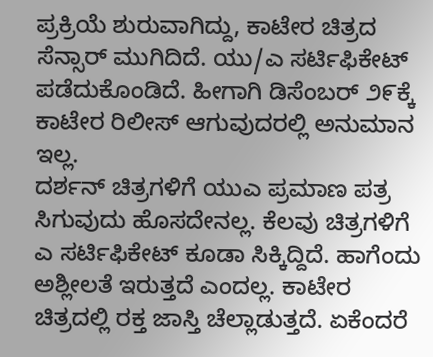ಪ್ರಕ್ರಿಯೆ ಶುರುವಾಗಿದ್ದು, ಕಾಟೇರ ಚಿತ್ರದ ಸೆನ್ಸಾರ್ ಮುಗಿದಿದೆ. ಯು/ಎ ಸರ್ಟಿಫಿಕೇಟ್ ಪಡೆದುಕೊಂಡಿದೆ. ಹೀಗಾಗಿ ಡಿಸೆಂಬರ್ ೨೯ಕ್ಕೆ ಕಾಟೇರ ರಿಲೀಸ್ ಆಗುವುದರಲ್ಲಿ ಅನುಮಾನ ಇಲ್ಲ.
ದರ್ಶನ್ ಚಿತ್ರಗಳಿಗೆ ಯುಎ ಪ್ರಮಾಣ ಪತ್ರ ಸಿಗುವುದು ಹೊಸದೇನಲ್ಲ. ಕೆಲವು ಚಿತ್ರಗಳಿಗೆ ಎ ಸರ್ಟಿಫಿಕೇಟ್ ಕೂಡಾ ಸಿಕ್ಕಿದ್ದಿದೆ. ಹಾಗೆಂದು ಅಶ್ಲೀಲತೆ ಇರುತ್ತದೆ ಎಂದಲ್ಲ. ಕಾಟೇರ ಚಿತ್ರದಲ್ಲಿ ರಕ್ತ ಜಾಸ್ತಿ ಚೆಲ್ಲಾಡುತ್ತದೆ. ಏಕೆಂದರೆ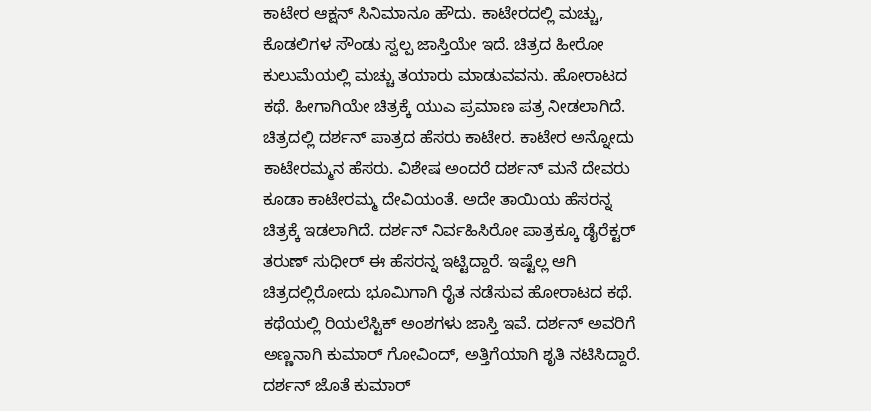ಕಾಟೇರ ಆಕ್ಷನ್ ಸಿನಿಮಾನೂ ಹೌದು. ಕಾಟೇರದಲ್ಲಿ ಮಚ್ಚು, ಕೊಡಲಿಗಳ ಸೌಂಡು ಸ್ವಲ್ಪ ಜಾಸ್ತಿಯೇ ಇದೆ. ಚಿತ್ರದ ಹೀರೋ ಕುಲುಮೆಯಲ್ಲಿ ಮಚ್ಚು ತಯಾರು ಮಾಡುವವನು. ಹೋರಾಟದ ಕಥೆ. ಹೀಗಾಗಿಯೇ ಚಿತ್ರಕ್ಕೆ ಯುಎ ಪ್ರಮಾಣ ಪತ್ರ ನೀಡಲಾಗಿದೆ.
ಚಿತ್ರದಲ್ಲಿ ದರ್ಶನ್ ಪಾತ್ರದ ಹೆಸರು ಕಾಟೇರ. ಕಾಟೇರ ಅನ್ನೋದು ಕಾಟೇರಮ್ಮನ ಹೆಸರು. ವಿಶೇಷ ಅಂದರೆ ದರ್ಶನ್ ಮನೆ ದೇವರು ಕೂಡಾ ಕಾಟೇರಮ್ಮ ದೇವಿಯಂತೆ. ಅದೇ ತಾಯಿಯ ಹೆಸರನ್ನ ಚಿತ್ರಕ್ಕೆ ಇಡಲಾಗಿದೆ. ದರ್ಶನ್ ನಿರ್ವಹಿಸಿರೋ ಪಾತ್ರಕ್ಕೂ ಡೈರೆಕ್ಟರ್ ತರುಣ್ ಸುಧೀರ್ ಈ ಹೆಸರನ್ನ ಇಟ್ಟಿದ್ದಾರೆ. ಇಷ್ಟೆಲ್ಲ ಆಗಿ ಚಿತ್ರದಲ್ಲಿರೋದು ಭೂಮಿಗಾಗಿ ರೈತ ನಡೆಸುವ ಹೋರಾಟದ ಕಥೆ. ಕಥೆಯಲ್ಲಿ ರಿಯಲೆಸ್ಟಿಕ್ ಅಂಶಗಳು ಜಾಸ್ತಿ ಇವೆ. ದರ್ಶನ್ ಅವರಿಗೆ ಅಣ್ಣನಾಗಿ ಕುಮಾರ್ ಗೋವಿಂದ್, ಅತ್ತಿಗೆಯಾಗಿ ಶೃತಿ ನಟಿಸಿದ್ದಾರೆ. ದರ್ಶನ್ ಜೊತೆ ಕುಮಾರ್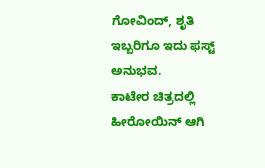ಗೋವಿಂದ್, ಶೃತಿ ಇಬ್ಬರಿಗೂ ಇದು ಫಸ್ಟ್ ಅನುಭವ.
ಕಾಟೇರ ಚಿತ್ರದಲ್ಲಿ ಹೀರೋಯಿನ್ ಆಗಿ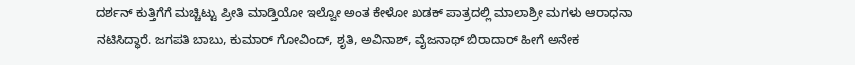ದರ್ಶನ್ ಕುತ್ತಿಗೆಗೆ ಮಚ್ಚಿಟ್ಟು ಪ್ರೀತಿ ಮಾಡ್ತಿಯೋ ಇಲ್ವೋ ಅಂತ ಕೇಳೋ ಖಡಕ್ ಪಾತ್ರದಲ್ಲಿ ಮಾಲಾಶ್ರೀ ಮಗಳು ಆರಾಧನಾ ನಟಿಸಿದ್ಧಾರೆ. ಜಗಪತಿ ಬಾಬು, ಕುಮಾರ್ ಗೋವಿಂದ್, ಶೃತಿ, ಅವಿನಾಶ್, ವೈಜನಾಥ್ ಬಿರಾದಾರ್ ಹೀಗೆ ಅನೇಕ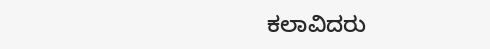ಕಲಾವಿದರು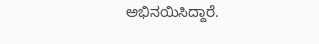ಅಭಿನಯಿಸಿದ್ದಾರೆ.